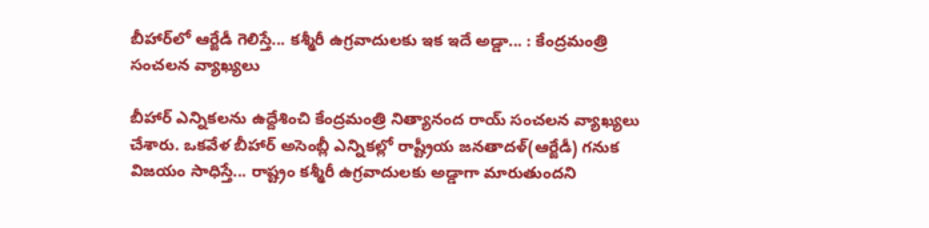బీహార్‌లో ఆర్జేడీ గెలిస్తే... కశ్మీరీ ఉగ్రవాదులకు ఇక ఇదే అడ్డా... : కేంద్రమంత్రి సంచలన వ్యాఖ్యలు

బీహార్ ఎన్నికలను ఉద్దేశించి కేంద్రమంత్రి నిత్యానంద రాయ్ సంచలన వ్యాఖ్యలు చేశారు. ఒకవేళ బీహార్‌ అసెంబ్లీ ఎన్నికల్లో రాష్ట్రీయ జనతాదళ్(ఆర్జేడీ) గనుక విజయం సాధిస్తే... రాష్ట్రం కశ్మీరీ ఉగ్రవాదులకు అడ్డాగా మారుతుందని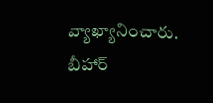వ్యాఖ్యానించారు. బీహార్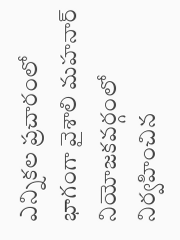ఎన్నికల ప్రచారంలో భాగంగా వైశాలి మహనార్ నియోజకవర్గంలో నిర్వహించిన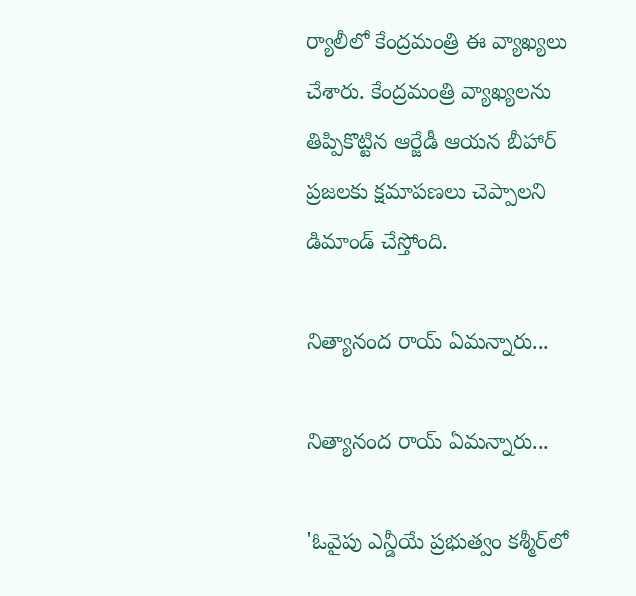ర్యాలీలో కేంద్రమంత్రి ఈ వ్యాఖ్యలు చేశారు. కేంద్రమంత్రి వ్యాఖ్యలను తిప్పికొట్టిన ఆర్జేడీ ఆయన బీహార్ ప్రజలకు క్షమాపణలు చెప్పాలని డిమాండ్ చేస్తోంది.

నిత్యానంద రాయ్ ఏమన్నారు...

నిత్యానంద రాయ్ ఏమన్నారు...

'ఓవైపు ఎన్డీయే ప్రభుత్వం కశ్మీర్‌లో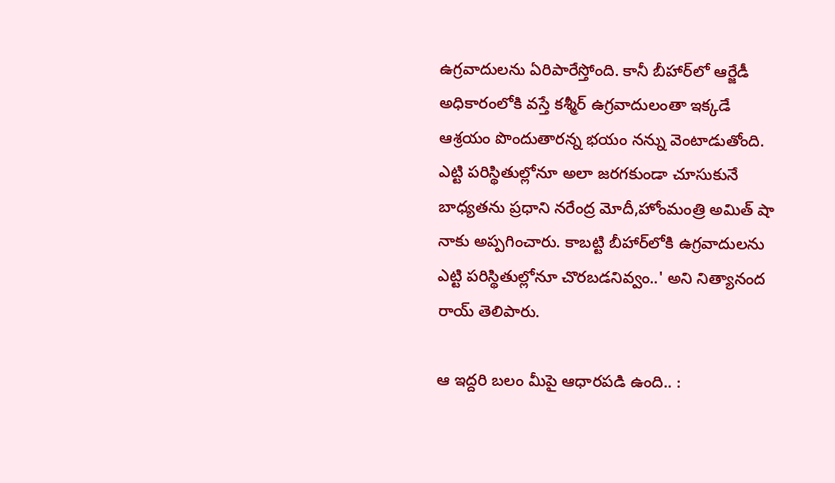ఉగ్రవాదులను ఏరిపారేస్తోంది. కానీ బీహార్‌లో ఆర్జేడీ అధికారంలోకి వస్తే కశ్మీర్ ఉగ్రవాదులంతా ఇక్కడే ఆశ్రయం పొందుతారన్న భయం నన్ను వెంటాడుతోంది. ఎట్టి పరిస్థితుల్లోనూ అలా జరగకుండా చూసుకునే బాధ్యతను ప్రధాని నరేంద్ర మోదీ,హోంమంత్రి అమిత్ షా నాకు అప్పగించారు. కాబట్టి బీహార్‌లోకి ఉగ్రవాదులను ఎట్టి పరిస్థితుల్లోనూ చొరబడనివ్వం..' అని నిత్యానంద రాయ్ తెలిపారు.

ఆ ఇద్దరి బలం మీపై ఆధారపడి ఉంది.. :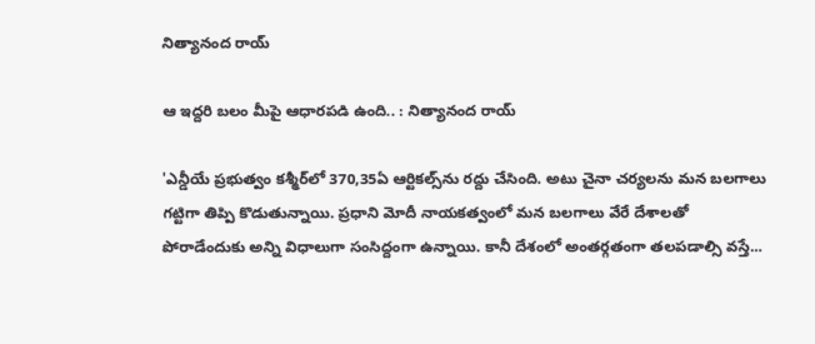నిత్యానంద రాయ్

ఆ ఇద్దరి బలం మీపై ఆధారపడి ఉంది.. : నిత్యానంద రాయ్

'ఎన్డీయే ప్రభుత్వం కశ్మీర్‌లో 370,35ఏ ఆర్టికల్స్‌ను రద్దు చేసింది. అటు చైనా చర్యలను మన బలగాలు గట్టిగా తిప్పి కొడుతున్నాయి. ప్రధాని మోదీ నాయకత్వంలో మన బలగాలు వేరే దేశాలతో పోరాడేందుకు అన్ని విధాలుగా సంసిద్దంగా ఉన్నాయి. కానీ దేశంలో అంతర్గతంగా తలపడాల్సి వస్తే...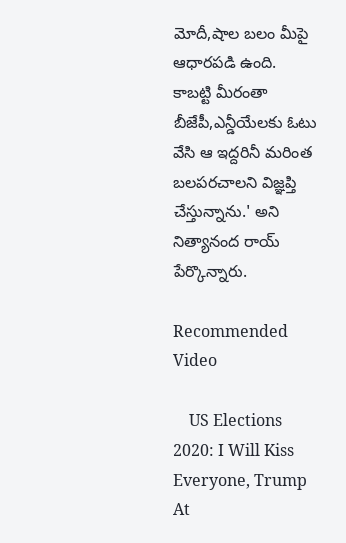మోదీ,షాల బలం మీపై ఆధారపడి ఉంది. కాబట్టి మీరంతా బీజేపీ,ఎన్డీయేలకు ఓటు వేసి ఆ ఇద్దరినీ మరింత బలపరచాలని విజ్ఞప్తి చేస్తున్నాను.' అని నిత్యానంద రాయ్ పేర్కొన్నారు.

Recommended Video

    US Elections 2020: I Will Kiss Everyone, Trump At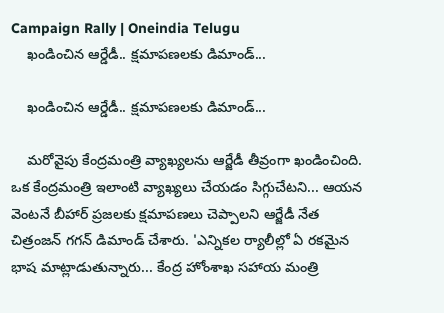Campaign Rally | Oneindia Telugu
    ఖండించిన ఆర్డేడీ.. క్షమాపణలకు డిమాండ్...

    ఖండించిన ఆర్డేడీ.. క్షమాపణలకు డిమాండ్...

    మరోవైపు కేంద్రమంత్రి వ్యాఖ్యలను ఆర్జేడీ తీవ్రంగా ఖండించింది. ఒక కేంద్రమంత్రి ఇలాంటి వ్యాఖ్యలు చేయడం సిగ్గుచేటని... ఆయన వెంటనే బీహార్ ప్రజలకు క్షమాపణలు చెప్పాలని ఆర్జేడీ నేత చిత్రంజన్ గగన్ డిమాండ్ చేశారు. 'ఎన్నికల ర్యాలీల్లో ఏ రకమైన భాష మాట్లాడుతున్నారు... కేంద్ర హోంశాఖ సహాయ మంత్రి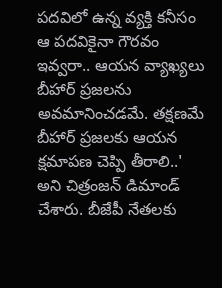పదవిలో ఉన్న వ్యక్తి కనీసం ఆ పదవికైనా గౌరవం ఇవ్వరా.. ఆయన వ్యాఖ్యలు బీహార్ ప్రజలను అవమానించడమే. తక్షణమే బీహార్ ప్రజలకు ఆయన క్షమాపణ చెప్పి తీరాలి..' అని చిత్రంజన్ డిమాండ్ చేశారు. బీజేపీ నేతలకు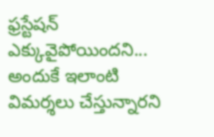ఫ్రస్టేషన్ ఎక్కువైపోయిందని... అందుకే ఇలాంటి విమర్శలు చేస్తున్నారని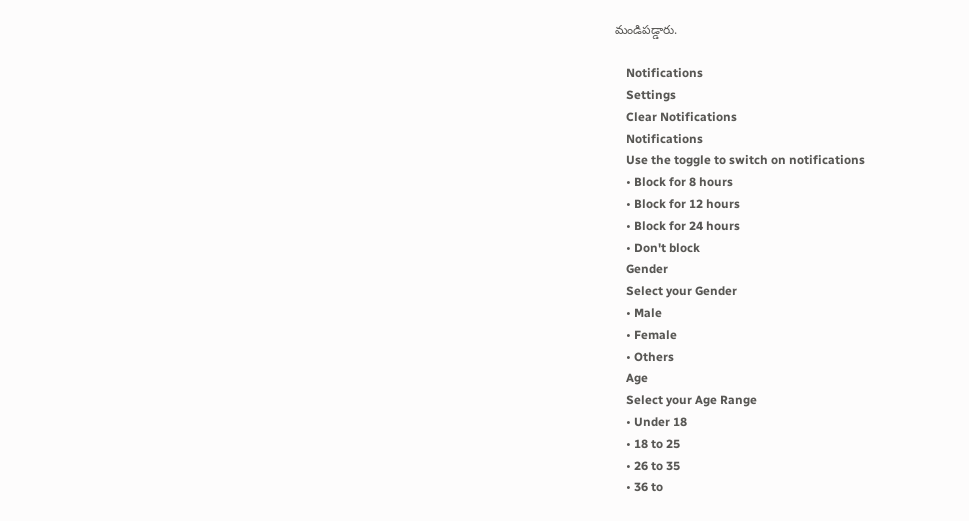మండిపడ్డారు.

    Notifications
    Settings
    Clear Notifications
    Notifications
    Use the toggle to switch on notifications
    • Block for 8 hours
    • Block for 12 hours
    • Block for 24 hours
    • Don't block
    Gender
    Select your Gender
    • Male
    • Female
    • Others
    Age
    Select your Age Range
    • Under 18
    • 18 to 25
    • 26 to 35
    • 36 to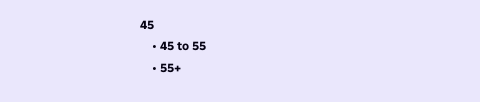45
    • 45 to 55
    • 55+